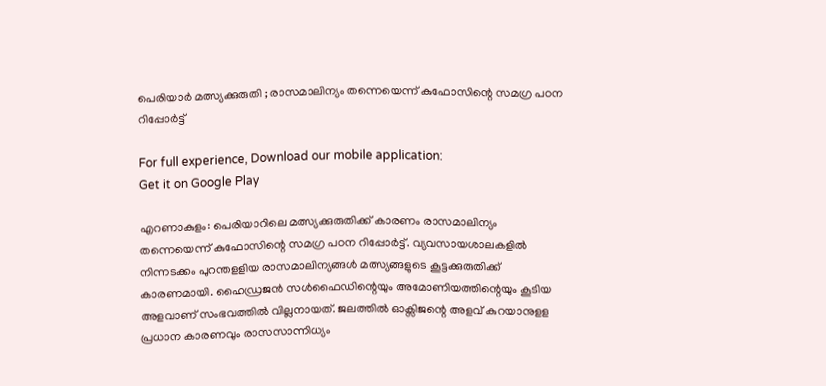പെരിയാർ മത്സ്യക്കുരുതി ; രാസമാലിന്യം തന്നെയെന്ന് കുഫോസിന്റെ സമഗ്ര പഠന റിപ്പോര്‍ട്ട്

For full experience, Download our mobile application:
Get it on Google Play

എറണാകുളം: പെരിയാറിലെ മത്സ്യക്കുരുതിക്ക് കാരണം രാസമാലിന്യം തന്നെയെന്ന് കുഫോസിന്റെ സമഗ്ര പഠന റിപ്പോര്‍ട്ട്. വ്യവസായശാലകളില്‍ നിന്നടക്കം പുറന്തളളിയ രാസമാലിന്യങ്ങള്‍ മത്സ്യങ്ങളുടെ കൂട്ടക്കുരുതിക്ക് കാരണമായി. ഹൈഡ്രജന്‍ സള്‍ഫൈഡിന്റെയും അമോണിയത്തിന്റെയും കൂടിയ അളവാണ് സംഭവത്തിൽ വില്ലനായത്. ജലത്തില്‍ ഓക്സിജന്റെ അളവ് കുറയാനുളള പ്രധാന കാരണവും രാസസാന്നിധ്യം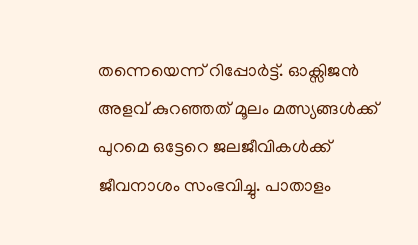തന്നെയെന്ന് റിപ്പോർട്ട്. ഓക്സിജന്‍ അളവ് കുറഞ്ഞത് മൂലം മത്സ്യങ്ങള്‍ക്ക് പുറമെ ഒട്ടേറെ ജലജീവികള്‍ക്ക് ജീവനാശം സംഭവിച്ചു. പാതാളം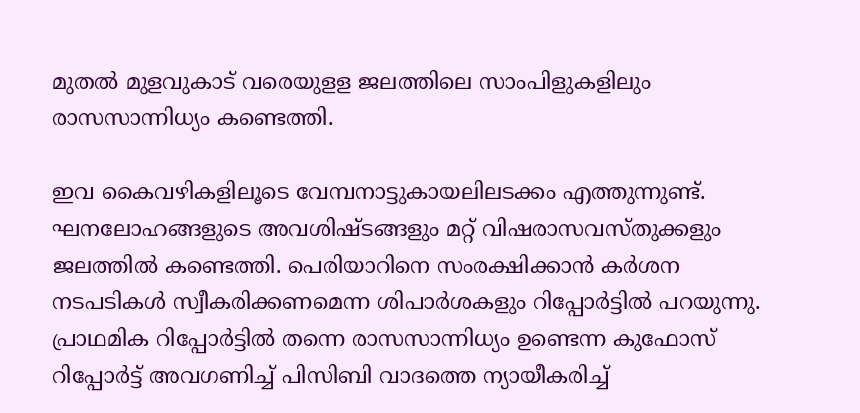മുതല്‍ മുളവുകാട് വരെയുളള ജലത്തിലെ സാംപിളുകളിലും രാസസാന്നിധ്യം കണ്ടെത്തി.

ഇവ കൈവഴികളിലൂടെ വേമ്പനാട്ടുകായലിലടക്കം എത്തുന്നുണ്ട്. ഘനലോഹങ്ങളുടെ അവശിഷ്ടങ്ങളും മറ്റ് വിഷരാസവസ്തുക്കളും ജലത്തില്‍ കണ്ടെത്തി. പെരിയാറിനെ സംരക്ഷിക്കാന്‍ കര്‍ശന നടപടികള്‍ സ്വീകരിക്കണമെന്ന ശിപാര്‍ശകളും റിപ്പോര്‍ട്ടിൽ പറയുന്നു. പ്രാഥമിക റിപ്പോര്‍ട്ടില്‍ തന്നെ രാസസാന്നിധ്യം ഉണ്ടെന്ന കുഫോസ് റിപ്പോര്‍ട്ട് അവഗണിച്ച് പിസിബി വാദത്തെ ന്യായീകരിച്ച്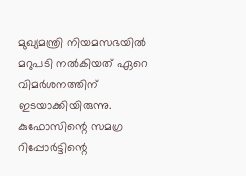മുഖ്യമന്ത്രി നിയമസഭയില്‍ മറുപടി നല്‍കിയത് ഏറെ വിമര്‍ശനത്തിന് ഇടയാക്കിയിരുന്നു. കുഫോസിന്റെ സമഗ്ര റിപ്പോര്‍ട്ടിന്റെ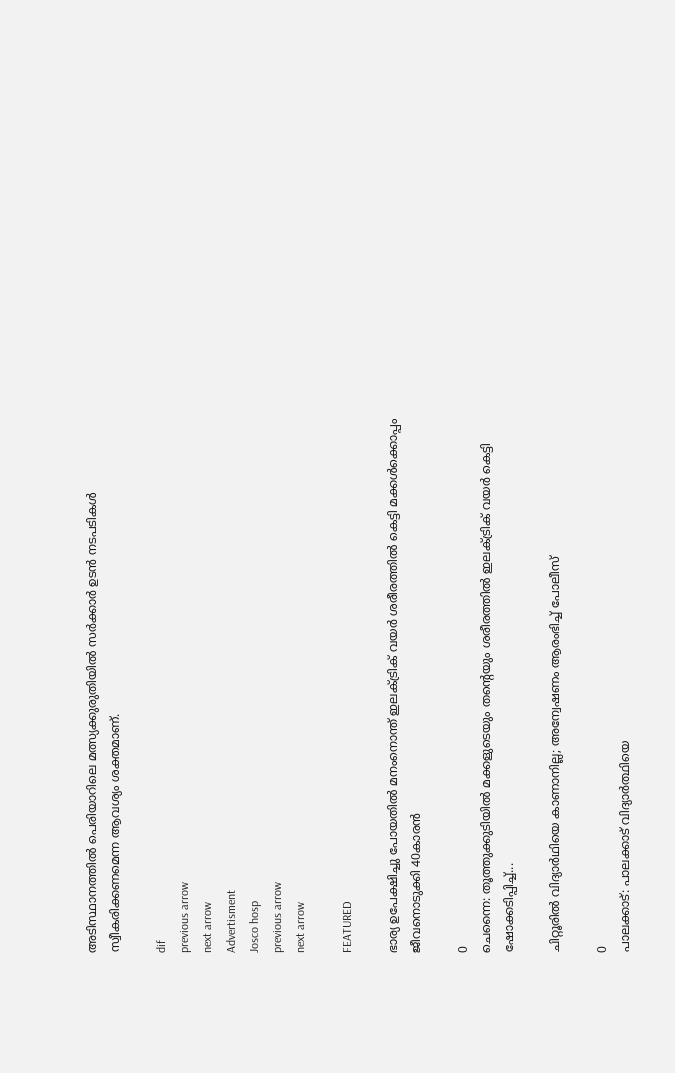അടിസ്ഥാനത്തില്‍ പെരിയാറിലെ മത്സ്യക്കുരുതിയില്‍ സര്‍ക്കാര്‍ ഉടന്‍ നടപടികള്‍ സ്വീകരിക്കണമെന്ന ആവശ്യം ശക്തമാണ്.

dif
previous arrow
next arrow
Advertisment
Josco hosp
previous arrow
next arrow

FEATURED

ഭാര്യ ഉപേക്ഷിച്ചു പോയതിൽ മനംനൊന്ത് ഇലക്ട്രിക് വയര്‍ ശരീരത്തില്‍ കെട്ടി മക്കള്‍ക്കൊപ്പം ജീവനൊടുക്കി 40കാരന്‍

0
ചെന്നൈ: തൂത്തുക്കുടിയില്‍ മക്കളുടെയും തന്റെയും ശരീരത്തിൽ ഇലക്ട്രിക് വയർ കെട്ടി ഷോക്കടിപ്പിച്ച്...

ചിറ്റൂരിൽ വിദ്യാർഥിയെ കാണാനില്ല; അന്വേഷണം ആരംഭിച്ച് പോലീസ്

0
പാലക്കാട്: പാലക്കാട് വിദ്യാര്‍ത്ഥിയെ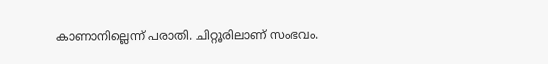കാണാനില്ലെന്ന് പരാതി. ചിറ്റൂരിലാണ് സംഭവം.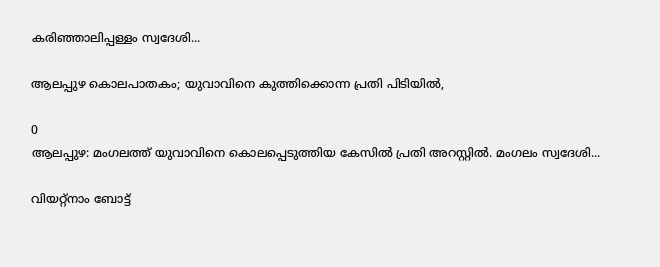കരിഞ്ഞാലിപ്പള്ളം സ്വദേശി...

ആലപ്പുഴ കൊലപാതകം; യുവാവിനെ കുത്തിക്കൊന്ന പ്രതി പിടിയിൽ,

0
ആലപ്പുഴ: മംഗലത്ത് യുവാവിനെ കൊലപ്പെടുത്തിയ കേസില്‍ പ്രതി അറസ്റ്റില്‍. മംഗലം സ്വദേശി...

വിയറ്റ്നാം ബോട്ട്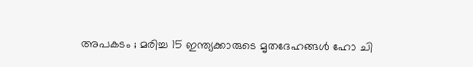അപകടം ; മരിച്ച 15 ഇന്ത്യക്കാരുടെ മൃതദേഹങ്ങൾ ഹോ ചി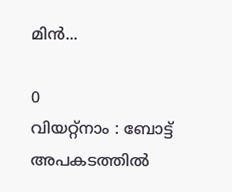മിൻ...

0
വിയറ്റ്‌നാം : ബോട്ട് അപകടത്തിൽ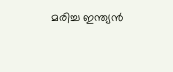മരിച്ച ഇന്ത്യൻ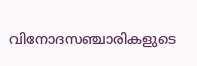വിനോദസഞ്ചാരികളുടെ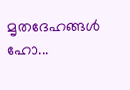മൃതദേഹങ്ങൾ ഹോ...